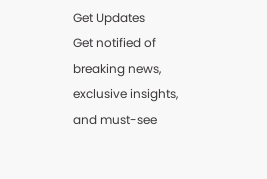Get Updates
Get notified of breaking news, exclusive insights, and must-see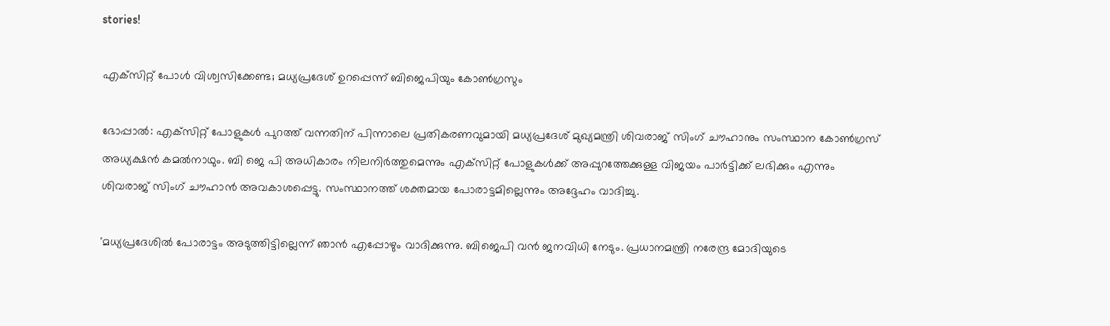stories!

എക്‌സിറ്റ് പോള്‍ വിശ്വസിക്കേണ്ട; മധ്യപ്രദേശ് ഉറപ്പെന്ന് ബിജെപിയും കോണ്‍ഗ്രസും

ഭോപ്പാല്‍: എക്‌സിറ്റ് പോളുകള്‍ പുറത്ത് വന്നതിന് പിന്നാലെ പ്രതികരണവുമായി മധ്യപ്രദേശ് മുഖ്യമന്ത്രി ശിവരാജ് സിംഗ് ചൗഹാനും സംസ്ഥാന കോണ്‍ഗ്രസ് അധ്യക്ഷന്‍ കമല്‍നാഥും. ബി ജെ പി അധികാരം നിലനിര്‍ത്തുമെന്നും എക്‌സിറ്റ് പോളുകള്‍ക്ക് അപ്പുറത്തേക്കുള്ള വിജയം പാര്‍ട്ടിക്ക് ലഭിക്കും എന്നും ശിവരാജ് സിംഗ് ചൗഹാന്‍ അവകാശപ്പെട്ടു. സംസ്ഥാനത്ത് ശക്തമായ പോരാട്ടമില്ലെന്നും അദ്ദേഹം വാദിച്ചു.

'മധ്യപ്രദേശില്‍ പോരാട്ടം അടുത്തിട്ടില്ലെന്ന് ഞാന്‍ എപ്പോഴും വാദിക്കുന്നു. ബിജെപി വന്‍ ജനവിധി നേടും. പ്രധാനമന്ത്രി നരേന്ദ്ര മോദിയുടെ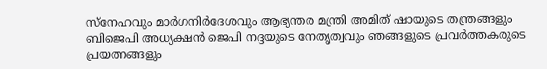സ്നേഹവും മാര്‍ഗനിര്‍ദേശവും ആഭ്യന്തര മന്ത്രി അമിത് ഷായുടെ തന്ത്രങ്ങളും ബിജെപി അധ്യക്ഷന്‍ ജെപി നദ്ദയുടെ നേതൃത്വവും ഞങ്ങളുടെ പ്രവര്‍ത്തകരുടെ പ്രയത്നങ്ങളും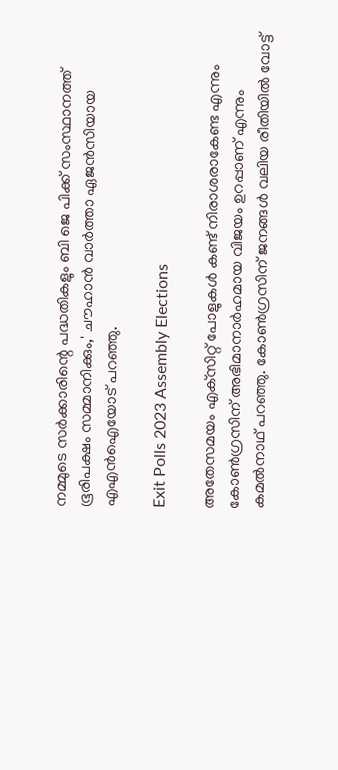നമ്മുടെ സര്‍ക്കാരിന്റെ പദ്ധതികളും ബി ജെ പിക്ക് സംസ്ഥാനത്ത് ഭൂരിപക്ഷം സമ്മാനിക്കും,' ചൗഹാന്‍ വാര്‍ത്താ ഏജന്‍സിയായ എഎന്‍ഐയോട് പറഞ്ഞു.

Exit Polls 2023 Assembly Elections

അതേസമയം എക്‌സിറ്റ് പോളുകള്‍ കണ്ട് നിരാശരാകേണ്ട എന്നും കോണ്‍ഗ്രസിന് അഭിമാനാര്‍ഹമായ വിജയം ഉറപ്പാണ് എന്നും കമല്‍നാഥ് പറഞ്ഞു. കോണ്‍ഗ്രസിന് ജനങ്ങള്‍ വലിയ രീതിയില്‍ വോട്ട്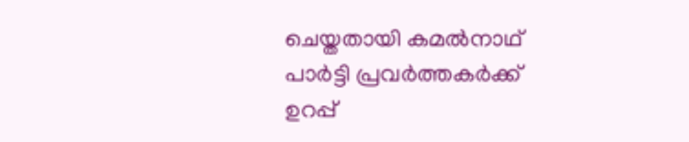ചെയ്തതായി കമല്‍നാഥ് പാര്‍ട്ടി പ്രവര്‍ത്തകര്‍ക്ക് ഉറപ്പ്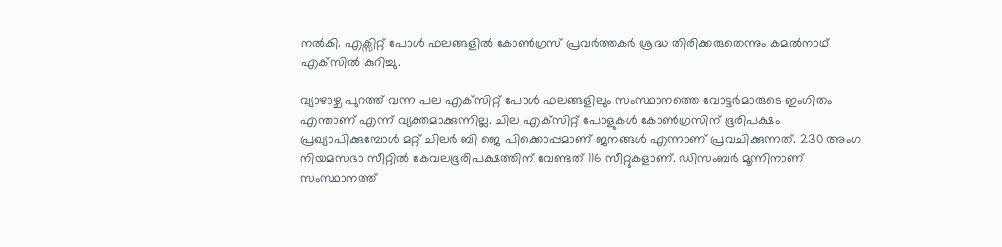നല്‍കി. എക്സിറ്റ് പോള്‍ ഫലങ്ങളില്‍ കോണ്‍ഗ്രസ് പ്രവര്‍ത്തകര്‍ ശ്രദ്ധ തിരിക്കരുതെന്നും കമല്‍നാഥ് എക്‌സില്‍ കുറിച്ചു.

വ്യാഴാഴ്ച പുറത്ത് വന്ന പല എക്‌സിറ്റ് പോള്‍ ഫലങ്ങളിലും സംസ്ഥാനത്തെ വോട്ടര്‍മാരുടെ ഇംഗിതം എന്താണ് എന്ന് വ്യക്തമാക്കുന്നില്ല. ചില എക്‌സിറ്റ് പോളുകള്‍ കോണ്‍ഗ്രസിന് ഭൂരിപക്ഷം പ്രഖ്യാപിക്കുമ്പോള്‍ മറ്റ് ചിലര്‍ ബി ജെ പിക്കൊപ്പമാണ് ജനങ്ങള്‍ എന്നാണ് പ്രവചിക്കുന്നത്. 230 അംഗ നിയമസഭാ സീറ്റില്‍ കേവലഭൂരിപക്ഷത്തിന് വേണ്ടത് 116 സീറ്റുകളാണ്. ഡിസംബര്‍ മൂന്നിനാണ് സംസ്ഥാനത്ത്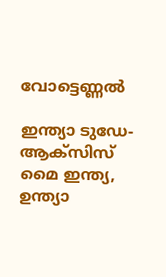വോട്ടെണ്ണല്‍

ഇന്ത്യാ ടുഡേ-ആക്സിസ് മൈ ഇന്ത്യ, ഉന്ത്യാ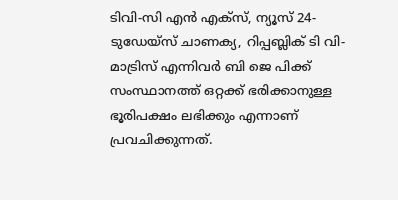ടിവി-സി എന്‍ എക്സ്, ന്യൂസ് 24-ടുഡേയ്സ് ചാണക്യ, റിപ്പബ്ലിക് ടി വി- മാട്രിസ് എന്നിവര്‍ ബി ജെ പിക്ക് സംസ്ഥാനത്ത് ഒറ്റക്ക് ഭരിക്കാനുള്ള ഭൂരിപക്ഷം ലഭിക്കും എന്നാണ് പ്രവചിക്കുന്നത്.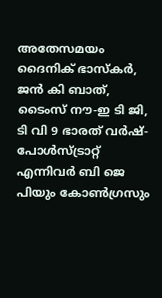അതേസമയം ദൈനിക് ഭാസ്‌കര്‍, ജന്‍ കി ബാത്, ടൈംസ് നൗ-ഇ ടി ജി, ടി വി 9 ഭാരത് വര്‍ഷ്-പോള്‍സ്ട്രാറ്റ് എന്നിവര്‍ ബി ജെ പിയും കോണ്‍ഗ്രസും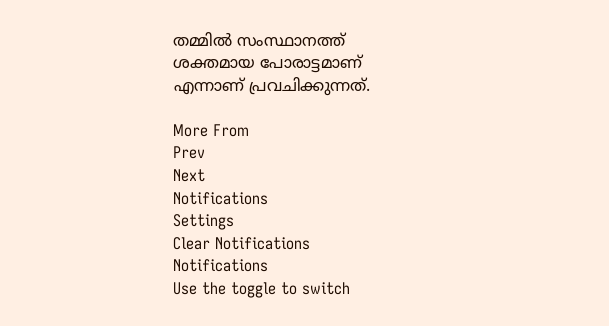തമ്മില്‍ സംസ്ഥാനത്ത് ശക്തമായ പോരാട്ടമാണ് എന്നാണ് പ്രവചിക്കുന്നത്.

More From
Prev
Next
Notifications
Settings
Clear Notifications
Notifications
Use the toggle to switch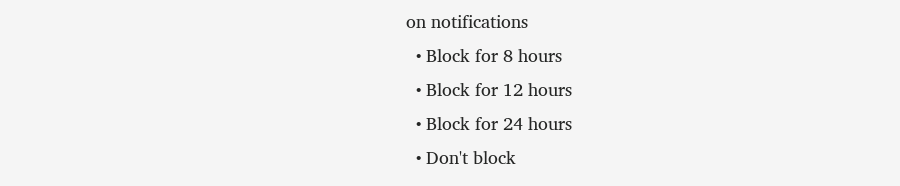on notifications
  • Block for 8 hours
  • Block for 12 hours
  • Block for 24 hours
  • Don't block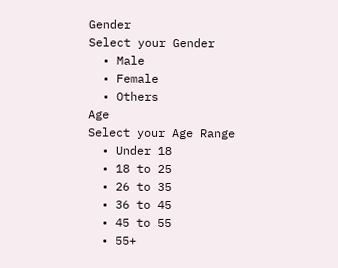Gender
Select your Gender
  • Male
  • Female
  • Others
Age
Select your Age Range
  • Under 18
  • 18 to 25
  • 26 to 35
  • 36 to 45
  • 45 to 55
  • 55+